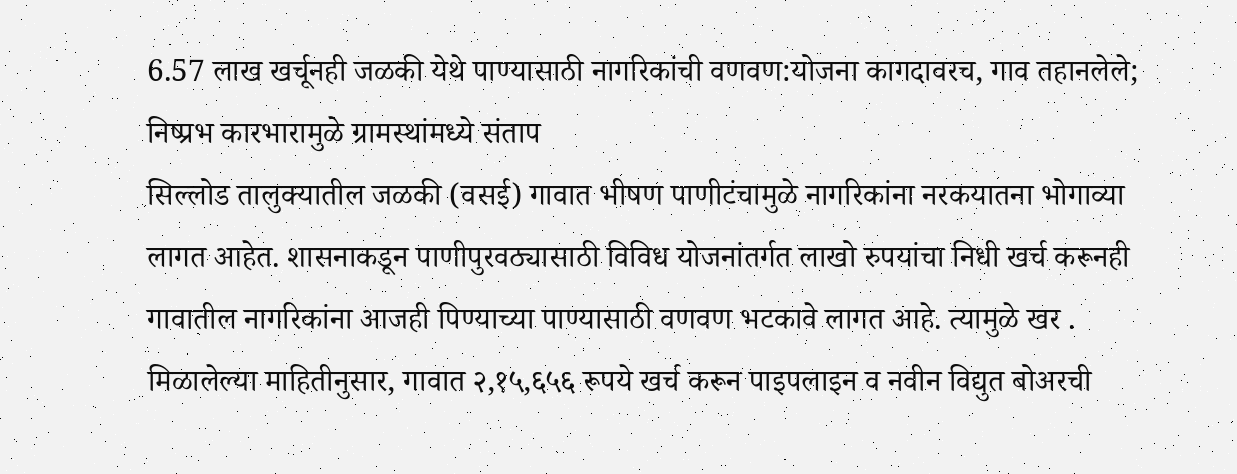6.57 लाख खर्चूनही जळकी येथे पाण्यासाठी नागरिकांची वणवण:योजना कागदावरच, गाव तहानलेले; निष्प्रभ कारभारामुळे ग्रामस्थांमध्ये संताप
सिल्लोड तालुक्यातील जळकी (वसई) गावात भीषण पाणीटंचामुळे नागरिकांना नरकयातना भोगाव्या लागत आहेत. शासनाकडून पाणीपुरवठ्यासाठी विविध योजनांतर्गत लाखो रुपयांचा निधी खर्च करूनही गावातील नागरिकांना आजही पिण्याच्या पाण्यासाठी वणवण भटकावे लागत आहे. त्यामुळे खर . मिळालेल्या माहितीनुसार, गावात २,१५,६५६ रूपये खर्च करून पाइपलाइन व नवीन विद्युत बोअरची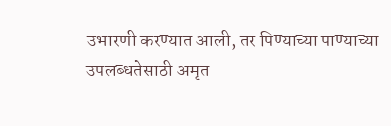उभारणी करण्यात आली, तर पिण्याच्या पाण्याच्या उपलब्धतेसाठी अमृत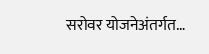सरोवर योजनेअंतर्गत…